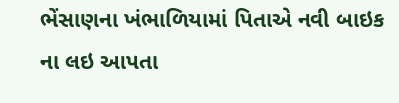ભેંસાણના ખંભાળિયામાં પિતાએ નવી બાઇક ના લઇ આપતા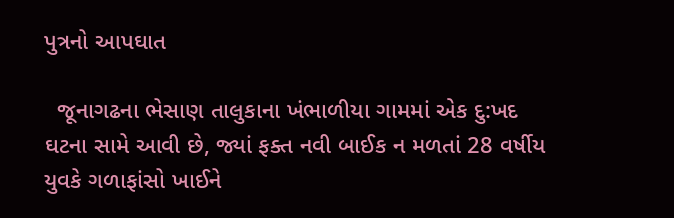પુત્રનો આપઘાત

  જૂનાગઢના ભેસાણ તાલુકાના ખંભાળીયા ગામમાં એક દુ:ખદ ઘટના સામે આવી છે, જ્યાં ફક્ત નવી બાઈક ન મળતાં 28 વર્ષીય યુવકે ગળાફાંસો ખાઈને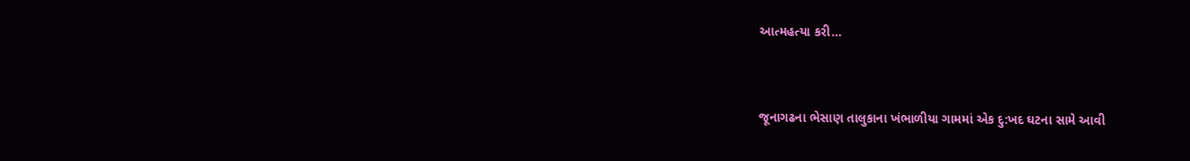આત્મહત્યા કરી…



જૂનાગઢના ભેસાણ તાલુકાના ખંભાળીયા ગામમાં એક દુ:ખદ ઘટના સામે આવી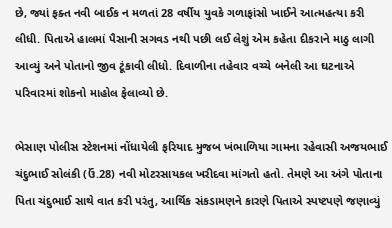છે, જ્યાં ફક્ત નવી બાઈક ન મળતાં 28 વર્ષીય યુવકે ગળાફાંસો ખાઈને આત્મહત્યા કરી લીધી. પિતાએ હાલમાં પૈસાની સગવડ નથી પછી લઈ લેશું એમ કહેતા દીકરાને માઠુ લાગી આવ્યું અને પોતાનો જીવ ટૂંકાવી લીધો. દિવાળીના તહેવાર વચ્ચે બનેલી આ ઘટનાએ પરિવારમાં શોકનો માહોલ ફેલાવ્યો છે.

ભેસાણ પોલીસ સ્ટેશનમાં નોંધાયેલી ફરિયાદ મુજબ ખંભાળિયા ગામના રહેવાસી અજયભાઈ ચંદુભાઈ સોલંકી (ઉં.28) નવી મોટરસાયકલ ખરીદવા માંગતો હતો. તેમણે આ અંગે પોતાના પિતા ચંદુભાઈ સાથે વાત કરી પરંતુ, આર્થિક સંકડામણને કારણે પિતાએ સ્પષ્ટપણે જણાવ્યું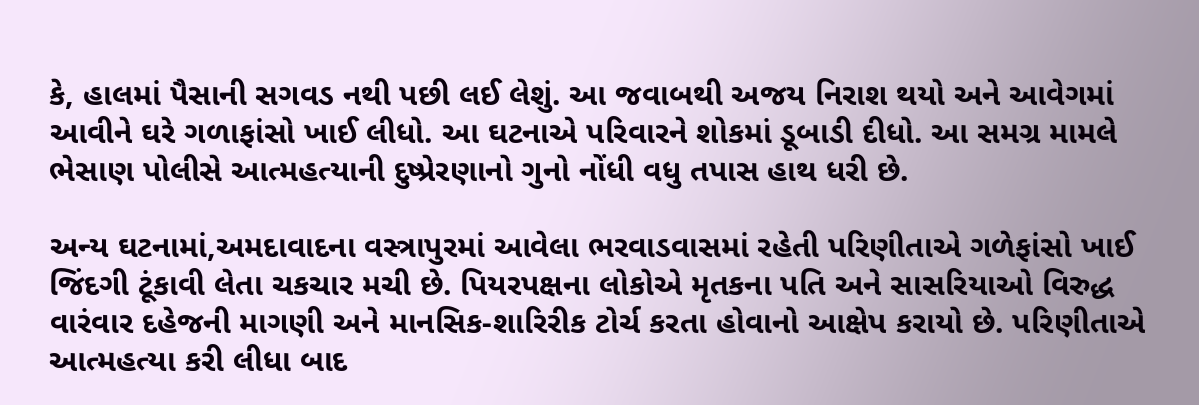કે, હાલમાં પૈસાની સગવડ નથી પછી લઈ લેશું. આ જવાબથી અજય નિરાશ થયો અને આવેગમાં આવીને ઘરે ગળાફાંસો ખાઈ લીધો. આ ઘટનાએ પરિવારને શોકમાં ડૂબાડી દીધો. આ સમગ્ર મામલે ભેસાણ પોલીસે આત્મહત્યાની દુષ્પ્રેરણાનો ગુનો નોંધી વધુ તપાસ હાથ ધરી છે.

અન્ય ઘટનામાં,અમદાવાદના વસ્ત્રાપુરમાં આવેલા ભરવાડવાસમાં રહેતી પરિણીતાએ ગળેફાંસો ખાઈ જિંદગી ટૂંકાવી લેતા ચકચાર મચી છે. પિયરપક્ષના લોકોએ મૃતકના પતિ અને સાસરિયાઓ વિરુદ્ધ વારંવાર દહેજની માગણી અને માનસિક-શારિરીક ટોર્ચ કરતા હોવાનો આક્ષેપ કરાયો છે. પરિણીતાએ આત્મહત્યા કરી લીધા બાદ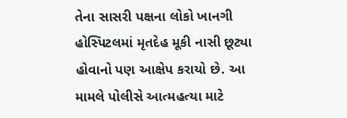તેના સાસરી પક્ષના લોકો ખાનગી હોસ્પિટલમાં મૃતદેહ મૂકી નાસી છૂટ્યા હોવાનો પણ આક્ષેપ કરાયો છે. આ મામલે પોલીસે આત્મહત્યા માટે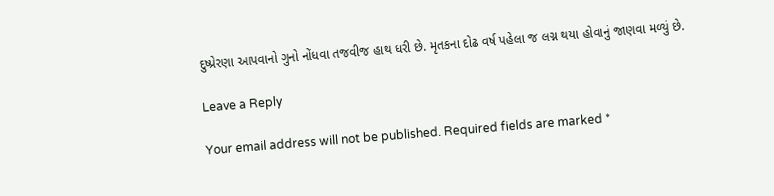દુષ્પ્રેરણા આપવાનો ગુનો નોંધવા તજવીજ હાથ ધરી છે. મૃતકના દોઢ વર્ષ પહેલા જ લગ્ન થયા હોવાનું જાણવા મળ્યું છે.

Leave a Reply

Your email address will not be published. Required fields are marked *